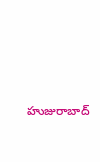హుజురాబాద్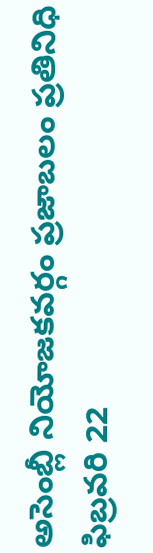అసెంబ్లీ నియోజకవర్గం ప్రజాబలం ప్రతినిధి ఫిబ్రవరి 22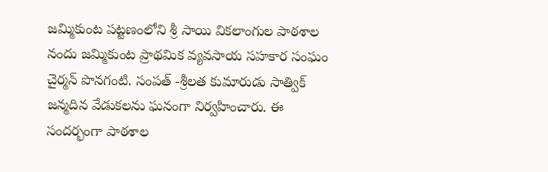జమ్మికుంట పట్టణంలోని శ్రీ సాయి వికలాంగుల పాఠశాల నందు జమ్మికుంట ప్రాథమిక వ్యవసాయ సహకార సంఘం చైర్మన్ పొనగంటి. సంపత్ -శ్రీలత కుమారుడు సాత్విక్ జన్మదిన వేడుకలను ఘనంగా నిర్వహించారు. ఈ సందర్భంగా పాఠశాల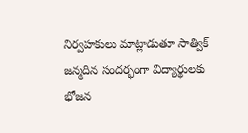నిర్వహకులు మాట్లాడుతూ సాత్విక్ జన్మదిన సందర్భంగా విద్యార్థులకు భోజన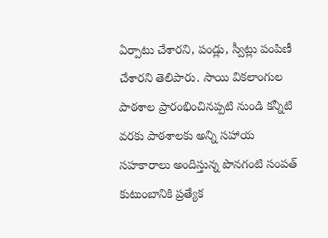ఏర్పాటు చేశారని, పండ్లు, స్వీట్లు పంపిణీ చేశారని తెలిపారు. సాయి వికలాంగుల పాఠశాల ప్రారంభించినప్పటి నుండి కన్నీటి వరకు పాఠశాలకు అన్ని సహాయ సహకారాలు అందిస్తున్న పొనగంటి సంపత్ కుటుంబానికి ప్రత్యేక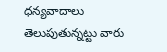ధన్యవాదాలు తెలుపుతున్నట్టు వారు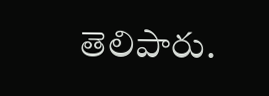తెలిపారు.